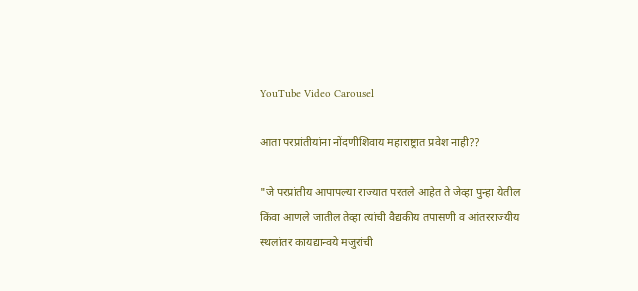YouTube Video Carousel

आता परप्रांतीयांना नोंदणीशिवाय महाराष्ट्रात प्रवेश नाही??

"जे परप्रांतीय आपापल्या राज्यात परतले आहेत ते जेव्हा पुन्हा येतील किंवा आणले जातील तेव्हा त्यांची वैद्यकीय तपासणी व आंतरराज्यीय स्थलांतर कायद्यान्वये मजुरांची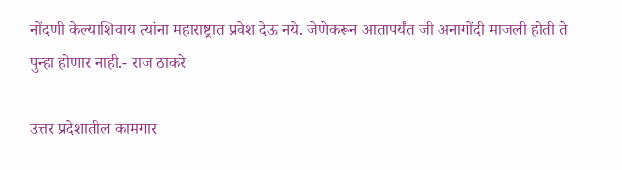नोंदणी केल्याशिवाय त्यांना महाराष्ट्रात प्रवेश देऊ नये. जेणेकरून आतापर्यंत जी अनागोंदी माजली होती ते पुन्हा होणार नाही.- राज ठाकरे

उत्तर प्रदेशातील कामगार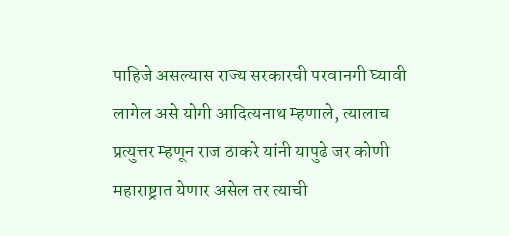पाहिजे असल्यास राज्य सरकारची परवानगी घ्यावी लागेल असे योगी आदित्यनाथ म्हणाले, त्यालाच प्रत्युत्तर म्हणून राज ठाकरे यांनी यापुढे जर कोणी महाराष्ट्रात येणार असेल तर त्याची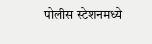पोलीस स्टेशनमध्ये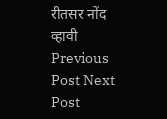रीतसर नोंद व्हावी
Previous Post Next Post